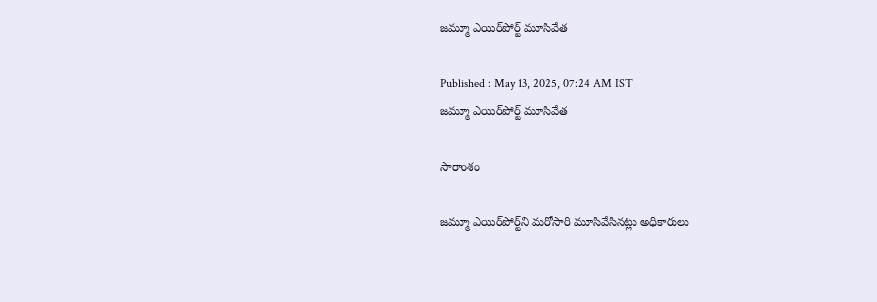జమ్మూ ఎయిర్‌పోర్ట్ మూసివేత

Published : May 13, 2025, 07:24 AM IST
జమ్మూ ఎయిర్‌పోర్ట్ మూసివేత

సారాంశం

జమ్మూ ఎయిర్‌పోర్ట్‌ని మరోసారి మూసివేసినట్లు అధికారులు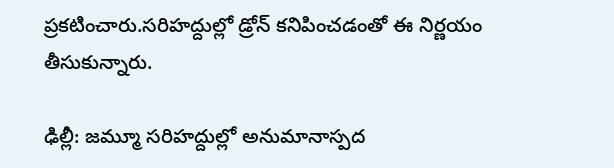ప్రకటించారు.సరిహద్దుల్లో డ్రోన్ కనిపించడంతో ఈ నిర్ణయం తీసుకున్నారు.

ఢిల్లీ: జమ్మూ సరిహద్దుల్లో అనుమానాస్పద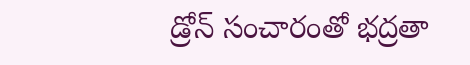డ్రోన్ సంచారంతో భద్రతా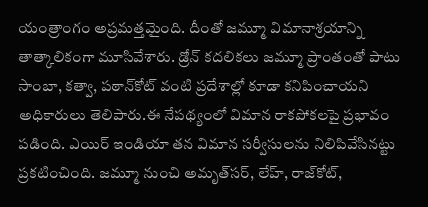యంత్రాంగం అప్రమత్తమైంది. దీంతో జమ్మూ విమానాశ్రయాన్ని తాత్కాలికంగా మూసివేశారు. డ్రోన్ కదలికలు జమ్మూ ప్రాంతంతో పాటు సాంబా, కత్వా, పఠాన్‌కోట్ వంటి ప్రదేశాల్లో కూడా కనిపించాయని అధికారులు తెలిపారు.ఈ నేపథ్యంలో విమాన రాకపోకలపై ప్రభావం పడింది. ఎయిర్ ఇండియా తన విమాన సర్వీసులను నిలిపివేసినట్టు ప్రకటించింది. జమ్మూ నుంచి అమృత్‌సర్, లేహ్, రాజ్‌కోట్,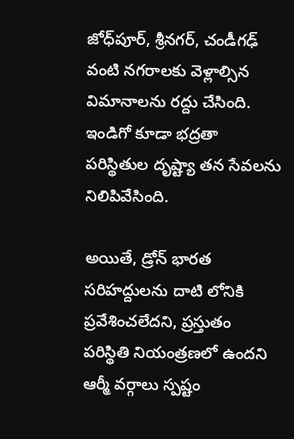జోధ్‌పూర్, శ్రీనగర్, చండీగఢ్ వంటి నగరాలకు వెళ్లాల్సిన విమానాలను రద్దు చేసింది. ఇండిగో కూడా భద్రతా పరిస్థితుల దృష్ట్యా తన సేవలను నిలిపివేసింది.

అయితే, డ్రోన్ భారత సరిహద్దులను దాటి లోనికి ప్రవేశించలేదని, ప్రస్తుతం పరిస్థితి నియంత్రణలో ఉందని ఆర్మీ వర్గాలు స్పష్టం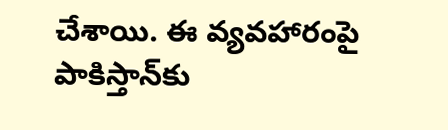చేశాయి. ఈ వ్యవహారంపై పాకిస్తాన్‌కు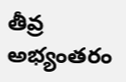తీవ్ర అభ్యంతరం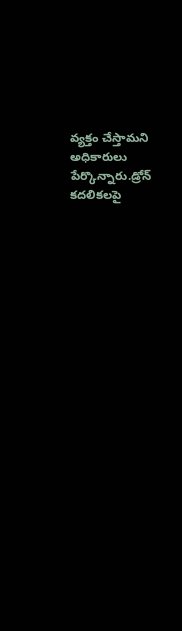వ్యక్తం చేస్తామని అధికారులు పేర్కొన్నారు.డ్రోన్ కదలికలపై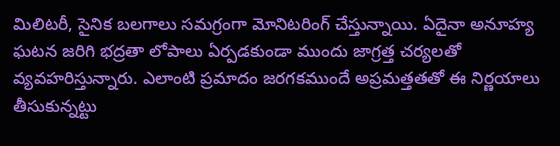మిలిటరీ, సైనిక బలగాలు సమగ్రంగా మోనిటరింగ్‌ చేస్తున్నాయి. ఏదైనా అనూహ్య ఘటన జరిగి భద్రతా లోపాలు ఏర్పడకుండా ముందు జాగ్రత్త చర్యలతో వ్యవహరిస్తున్నారు. ఎలాంటి ప్రమాదం జరగకముందే అప్రమత్తతతో ఈ నిర్ణయాలు తీసుకున్నట్టు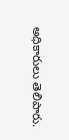అధికారులు తెలిపారు.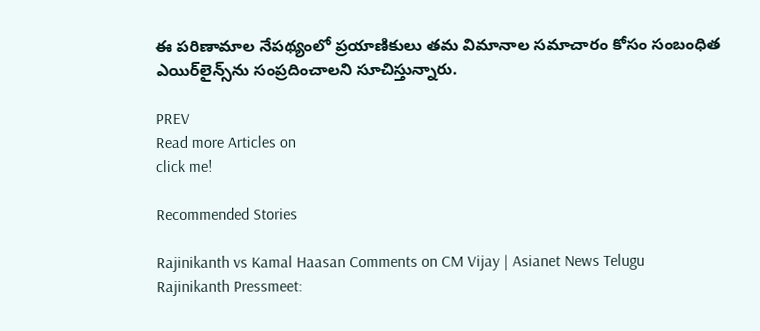ఈ పరిణామాల నేపథ్యంలో ప్రయాణికులు తమ విమానాల సమాచారం కోసం సంబంధిత ఎయిర్‌లైన్స్‌ను సంప్రదించాలని సూచిస్తున్నారు.

PREV
Read more Articles on
click me!

Recommended Stories

Rajinikanth vs Kamal Haasan Comments on CM Vijay | Asianet News Telugu
Rajinikanth Pressmeet: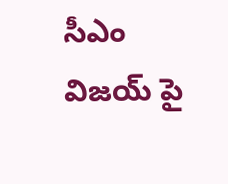సీఎం విజయ్ పై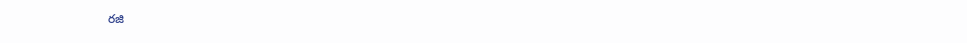రజి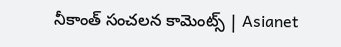నీకాంత్ సంచలన కామెంట్స్ | Asianet